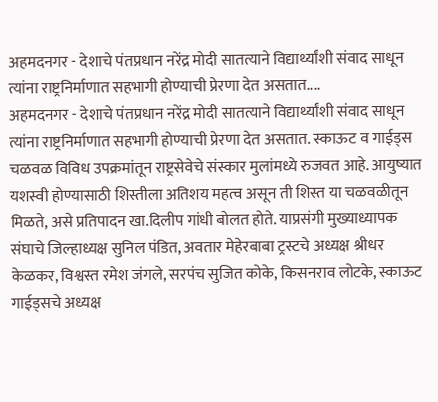अहमदनगर - देशाचे पंतप्रधान नरेंद्र मोदी सातत्याने विद्यार्थ्यांशी संवाद साधून त्यांना राष्ट्रनिर्माणात सहभागी होण्याची प्रेरणा देत असतात....
अहमदनगर - देशाचे पंतप्रधान नरेंद्र मोदी सातत्याने विद्यार्थ्यांशी संवाद साधून त्यांना राष्ट्रनिर्माणात सहभागी होण्याची प्रेरणा देत असतात. स्काऊट व गाईड्स चळवळ विविध उपक्रमांतून राष्ट्रसेवेचे संस्कार मुलांमध्ये रुजवत आहे. आयुष्यात यशस्वी होण्यासाठी शिस्तीला अतिशय महत्व असून ती शिस्त या चळवळीतून मिळते, असे प्रतिपादन खा.दिलीप गांधी बोलत होते. याप्रसंगी मुख्याध्यापक संघाचे जिल्हाध्यक्ष सुनिल पंडित, अवतार मेहेरबाबा ट्रस्टचे अध्यक्ष श्रीधर केळकर, विश्वस्त रमेश जंगले, सरपंच सुजित कोके, किसनराव लोटके, स्काऊट गाईड्सचे अध्यक्ष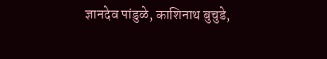ज्ञानदेव पांडुळे, काशिनाथ बुचुडे,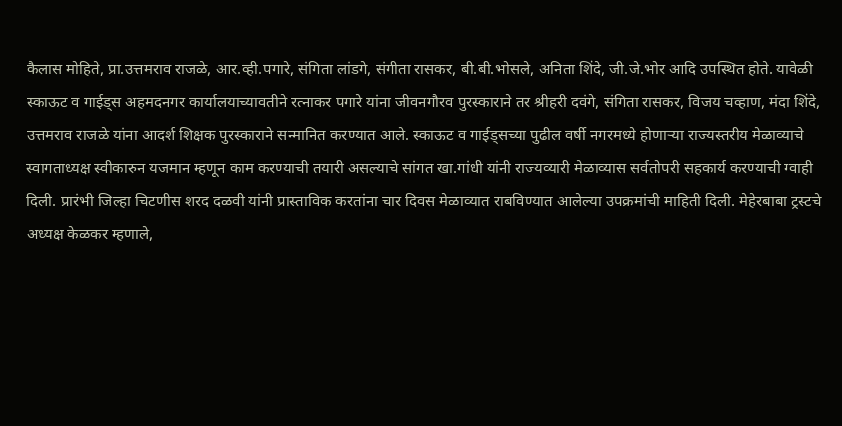कैलास मोहिते, प्रा.उत्तमराव राजळे, आर.व्ही.पगारे, संगिता लांडगे, संगीता रासकर, बी.बी.भोसले, अनिता शिंदे, जी.जे.भोर आदि उपस्थित होते. यावेळी स्काऊट व गाईड्स अहमदनगर कार्यालयाच्यावतीने रत्नाकर पगारे यांना जीवनगौरव पुरस्काराने तर श्रीहरी दवंगे, संगिता रासकर, विजय चव्हाण, मंदा शिंदे, उत्तमराव राजळे यांना आदर्श शिक्षक पुरस्काराने सन्मानित करण्यात आले. स्काऊट व गाईड्सच्या पुढील वर्षी नगरमध्ये होणाऱ्या राज्यस्तरीय मेळाव्याचे स्वागताध्यक्ष स्वीकारुन यजमान म्हणून काम करण्याची तयारी असल्याचे सांगत खा.गांधी यांनी राज्यव्यारी मेळाव्यास सर्वतोपरी सहकार्य करण्याची ग्वाही दिली. प्रारंभी जिल्हा चिटणीस शरद दळवी यांनी प्रास्ताविक करतांना चार दिवस मेळाव्यात राबविण्यात आलेल्या उपक्रमांची माहिती दिली. मेहेरबाबा ट्रस्टचे अध्यक्ष केळकर म्हणाले,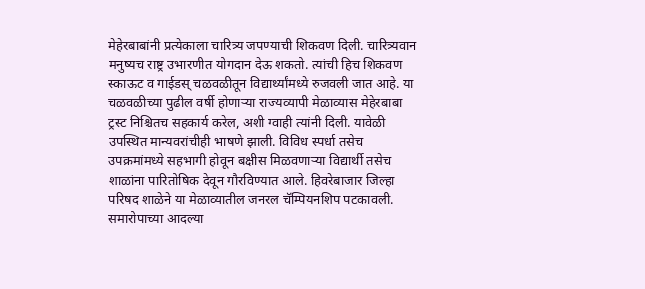मेहेरबाबांनी प्रत्येकाला चारित्र्य जपण्याची शिकवण दिली. चारित्र्यवान मनुष्यच राष्ट्र उभारणीत योगदान देऊ शकतो. त्यांची हिच शिकवण स्काऊट व गाईडस् चळवळीतून विद्यार्थ्यांमध्ये रुजवली जात आहे. या चळवळीच्या पुढील वर्षी होणाऱ्या राज्यव्यापी मेळाव्यास मेहेरबाबा ट्रस्ट निश्चितच सहकार्य करेल, अशी ग्वाही त्यांनी दिली. यावेळी उपस्थित मान्यवरांचीही भाषणे झाली. विविध स्पर्धा तसेच उपक्रमांमध्ये सहभागी होवून बक्षीस मिळवणाऱ्या विद्यार्थी तसेच शाळांना पारितोषिक देवून गौरविण्यात आले. हिवरेबाजार जिल्हा परिषद शाळेने या मेळाव्यातील जनरल चॅम्पियनशिप पटकावली. समारोपाच्या आदल्या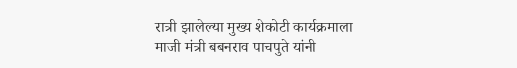रात्री झालेल्या मुख्य शेकोटी कार्यक्रमाला माजी मंत्री बबनराव पाचपुते यांनी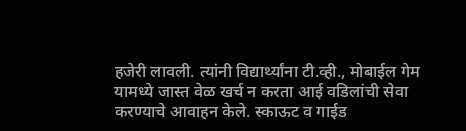हजेरी लावली. त्यांनी विद्यार्थ्यांना टी.व्ही., मोबाईल गेम यामध्ये जास्त वेळ खर्च न करता आई वडिलांची सेवा करण्याचे आवाहन केले. स्काऊट व गाईड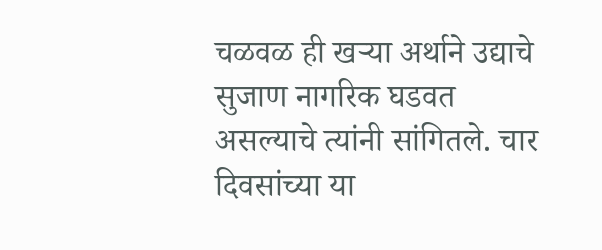चळवळ ही खऱ्या अर्थाने उद्याचे सुजाण नागरिक घडवत असल्याचे त्यांनी सांगितले. चार दिवसांच्या या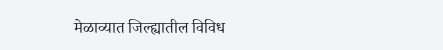मेळाव्यात जिल्ह्यातील विविध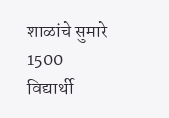शाळांचे सुमारे 1500 विद्यार्थी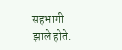सहभागी झाले होते.